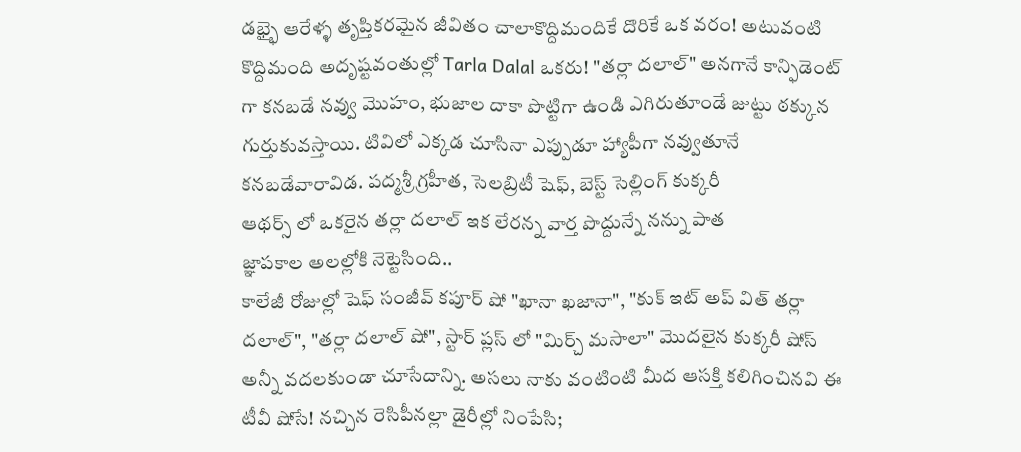డభ్భై ఆరేళ్ళ తృప్తికరమైన జీవితం చాలాకొద్దిమందికే దొరికే ఒక వరం! అటువంటి కొద్దిమంది అదృష్టవంతుల్లో Tarla Dalal ఒకరు! "తర్లా దలాల్" అనగానే కాన్ఫిడెంట్ గా కనబడే నవ్వు మొహం, భుజాల దాకా పొట్టిగా ఉండి ఎగిరుతూండే జుట్టు ఠక్కున గుర్తుకువస్తాయి. టివిలో ఎక్కడ చూసినా ఎప్పుడూ హ్యాపీగా నవ్వుతూనే కనబడేవారావిడ. పద్మశ్రీ గ్రహీత, సెలబ్రిటీ షెఫ్, బెస్ట్ సెల్లింగ్ కుక్కరీ
ఆథర్స్ లో ఒకరైన తర్లా దలాల్ ఇక లేరన్న వార్త పొద్దున్నే నన్ను పాత
జ్ఞాపకాల అలల్లోకి నెట్టెసింది..
కాలేజీ రోజుల్లో షెఫ్ సంజీవ్ కపూర్ షో "ఖానా ఖజానా", "కుక్ ఇట్ అప్ విత్ తర్లా దలాల్", "తర్లా దలాల్ షో", స్టార్ ప్లస్ లో "మిర్చ్ మసాలా" మొదలైన కుక్కరీ షోస్ అన్నీ వదలకుండా చూసేదాన్ని. అసలు నాకు వంటింటి మీద ఆసక్తి కలిగించినవి ఈ టీవీ షోసే! నచ్చిన రెసిపీనల్లా డైరీల్లో నింపేసి;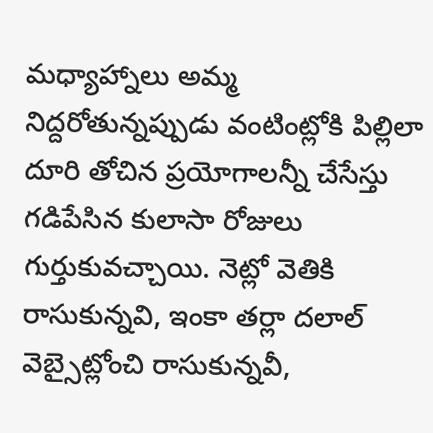మధ్యాహ్నాలు అమ్మ నిద్దరోతున్నప్పుడు వంటింట్లోకి పిల్లిలా దూరి తోచిన ప్రయోగాలన్నీ చేసేస్తు గడిపేసిన కులాసా రోజులు గుర్తుకువచ్చాయి. నెట్లో వెతికి రాసుకున్నవి, ఇంకా తర్లా దలాల్ వెబ్సైట్లోంచి రాసుకున్నవీ,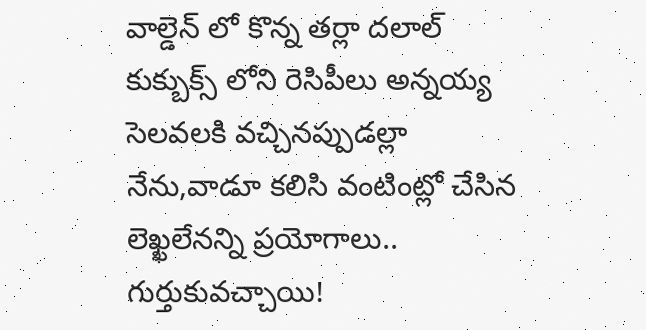వాల్డెన్ లో కొన్న తర్లా దలాల్ కుక్బుక్స్ లోని రెసిపీలు అన్నయ్య సెలవలకి వచ్చినప్పుడల్లా నేను,వాడూ కలిసి వంటింట్లో చేసిన లెఖ్ఖలేనన్ని ప్రయోగాలు.. గుర్తుకువచ్చాయి!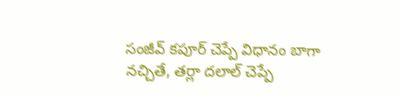సంజీవ్ కపూర్ చెప్పే విధానం బాగా నచ్చితే, తర్లా దలాల్ చెప్పే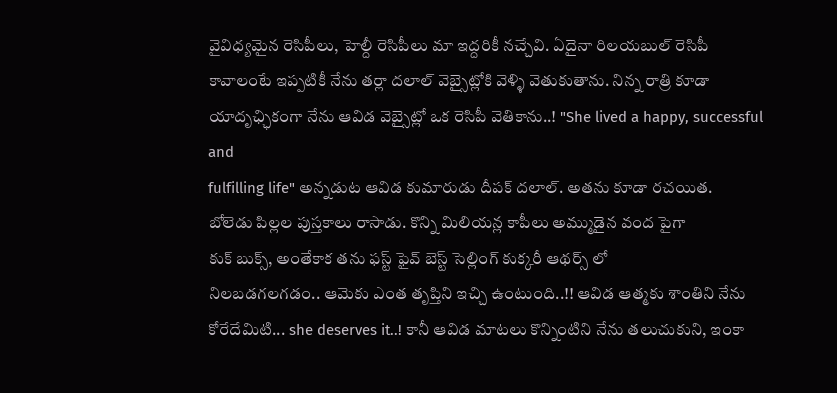వైవిధ్యమైన రెసిపీలు, హెల్దీ రెసిపీలు మా ఇద్దరికీ నచ్చేవి. ఏదైనా రిలయబుల్ రెసిపీ కావాలంటే ఇప్పటికీ నేను తర్లా దలాల్ వెబ్సైట్లోకి వెళ్ళి వెతుకుతాను. నిన్న రాత్రి కూడా యాదృఛ్ఛికంగా నేను ఆవిడ వెబ్సైట్లో ఒక రెసిపీ వెతికాను..! "She lived a happy, successful and
fulfilling life" అన్నడుట ఆవిడ కుమారుడు దీపక్ దలాల్. అతను కూడా రచయిత.
బోలెడు పిల్లల పుస్తకాలు రాసాడు. కొన్ని మిలియన్ల కాపీలు అమ్ముడైన వంద పైగా
కుక్ బుక్స్, అంతేకాక తను ఫస్ట్ ఫైవ్ బెస్ట్ సెల్లింగ్ కుక్కరీ ఆథర్స్ లో
నిలబడగలగడం.. ఆమెకు ఎంత తృప్తిని ఇచ్చి ఉంటుంది..!! ఆవిడ ఆత్మకు శాంతిని నేను కోరేదేమిటి... she deserves it..! కానీ ఆవిడ మాటలు కొన్నింటిని నేను తలుచుకుని, ఇంకా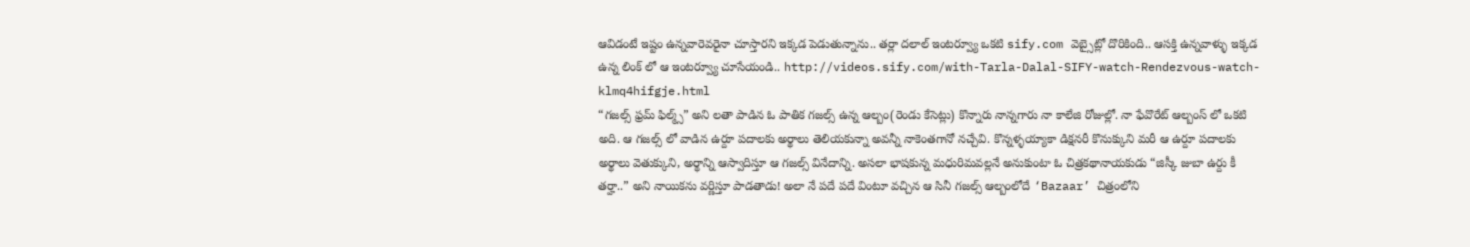ఆవిడంటే ఇష్టం ఉన్నవారెవరైనా చూస్తారని ఇక్కడ పెడుతున్నాను.. తర్లా దలాల్ ఇంటర్వ్యూ ఒకటి sify.com వెబ్సైట్లో దొరికింది.. ఆసక్తి ఉన్నవాళ్ళు ఇక్కడ ఉన్న లింక్ లో ఆ ఇంటర్వ్యూ చూసేయండి.. http://videos.sify.com/with-Tarla-Dalal-SIFY-watch-Rendezvous-watch-klmq4hifgje.html
“గజల్స్ ఫ్రమ్ ఫిల్మ్స్” అని లతా పాడిన ఓ పాతిక గజల్స్ ఉన్న ఆల్బం(రెండు కేసెట్లు) కొన్నారు నాన్నగారు నా కాలేజి రోజుల్లో. నా ఫేవొరేట్ ఆల్బంస్ లో ఒకటి అది. ఆ గజల్స్ లో వాడిన ఉర్దూ పదాలకు అర్థాలు తెలియకున్నా అవన్నీ నాకెంతగానో నచ్చేవి. కొన్నళ్ళయ్యాకా డిక్షనరీ కొనుక్కుని మరీ ఆ ఉర్దూ పదాలకు అర్థాలు వెతుక్కుని, అర్థాన్ని ఆస్వాదిస్తూ ఆ గజల్స్ వినేదాన్ని. అసలా భాషకున్న మధురిమవల్లనే అనుకుంటా ఓ చిత్రకథానాయకుడు “జిస్కీ జుబా ఉర్దు కీ తర్హా..” అని నాయికను వర్ణిస్తూ పాడతాడు! అలా నే పదే పదే వింటూ వచ్చిన ఆ సినీ గజల్స్ ఆల్బంలోదే ‘Bazaar’ చిత్రంలోని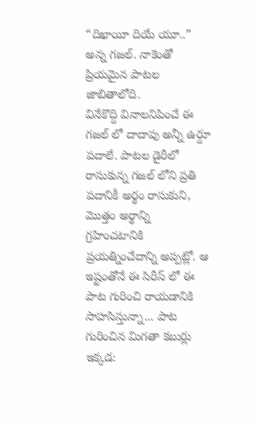“దిఖాయీ దియే యూ..” అన్న గజల్. నాకెంతో ప్రియమైన పాటల జాబితాలోది.
వినేకొద్ది వినాలనిపించే ఈ గజల్ లో దాదాపు అన్నీ ఉర్దూ పదాలే. పాటల డైరీలో రాసుకున్న గజల్ లోని ప్రతి పదానికీ అర్థం రాసుకుని, మొత్తం అర్థాన్ని గ్రహించటానికి ప్రయత్నించేదాన్ని అప్పట్లో. ఆ ఇష్టంతోనే ఈ సిరీస్ లో ఈ పాట గురించి రాయడానికి సాహసిస్తున్నా... పాట గురించిన మిగతా కబుర్లు ఇక్కడ: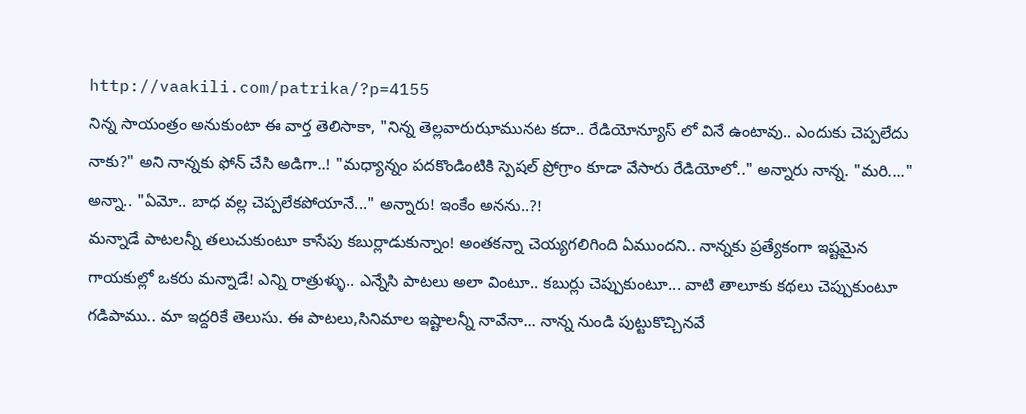http://vaakili.com/patrika/?p=4155
నిన్న సాయంత్రం అనుకుంటా ఈ వార్త తెలిసాకా, "నిన్న తెల్లవారుఝామునట కదా.. రేడియోన్యూస్ లో వినే ఉంటావు.. ఎందుకు చెప్పలేదు నాకు?" అని నాన్నకు ఫోన్ చేసి అడిగా..! "మధ్యాన్నం పదకొండింటికి స్పెషల్ ప్రోగ్రాం కూడా వేసారు రేడియోలో.." అన్నారు నాన్న. "మరి...." అన్నా.. "ఏమో.. బాధ వల్ల చెప్పలేకపోయానే..." అన్నారు! ఇంకేం అనను..?!
మన్నాడే పాటలన్నీ తలుచుకుంటూ కాసేపు కబుర్లాడుకున్నాం! అంతకన్నా చెయ్యగలిగింది ఏముందని.. నాన్నకు ప్రత్యేకంగా ఇష్టమైన గాయకుల్లో ఒకరు మన్నాడే! ఎన్ని రాత్రుళ్ళు.. ఎన్నేసి పాటలు అలా వింటూ.. కబుర్లు చెప్పుకుంటూ... వాటి తాలూకు కథలు చెప్పుకుంటూ గడిపాము.. మా ఇద్దరికే తెలుసు. ఈ పాటలు,సినిమాల ఇష్టాలన్నీ నావేనా... నాన్న నుండి పుట్టుకొచ్చినవే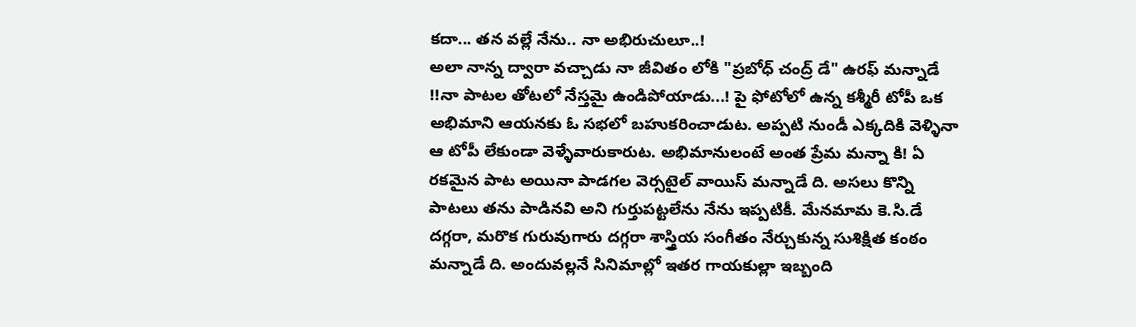కదా... తన వల్లే నేను.. నా అభిరుచులూ..!
అలా నాన్న ద్వారా వచ్చాడు నా జీవితం లోకి "ప్రబోధ్ చంద్ర్ డే" ఉరఫ్ మన్నాడే !!నా పాటల తోటలో నేస్తమై ఉండిపోయాడు...! పై ఫోటోలో ఉన్న కశ్మీరీ టోపీ ఒక అభిమాని ఆయనకు ఓ సభలో బహుకరించాడుట. అప్పటి నుండీ ఎక్కదికి వెళ్ళినా ఆ టోపీ లేకుండా వెళ్ళేవారుకారుట. అభిమానులంటే అంత ప్రేమ మన్నా కి! ఏ రకమైన పాట అయినా పాడగల వెర్సటైల్ వాయిస్ మన్నాడే ది. అసలు కొన్ని పాటలు తను పాడినవి అని గుర్తుపట్టలేను నేను ఇప్పటికీ. మేనమామ కె.సి.డే దగ్గరా, మరొక గురువుగారు దగ్గరా శాస్త్రియ సంగీతం నేర్చుకున్న సుశిక్షిత కంఠం మన్నాడే ది. అందువల్లనే సినిమాల్లో ఇతర గాయకుల్లా ఇబ్బంది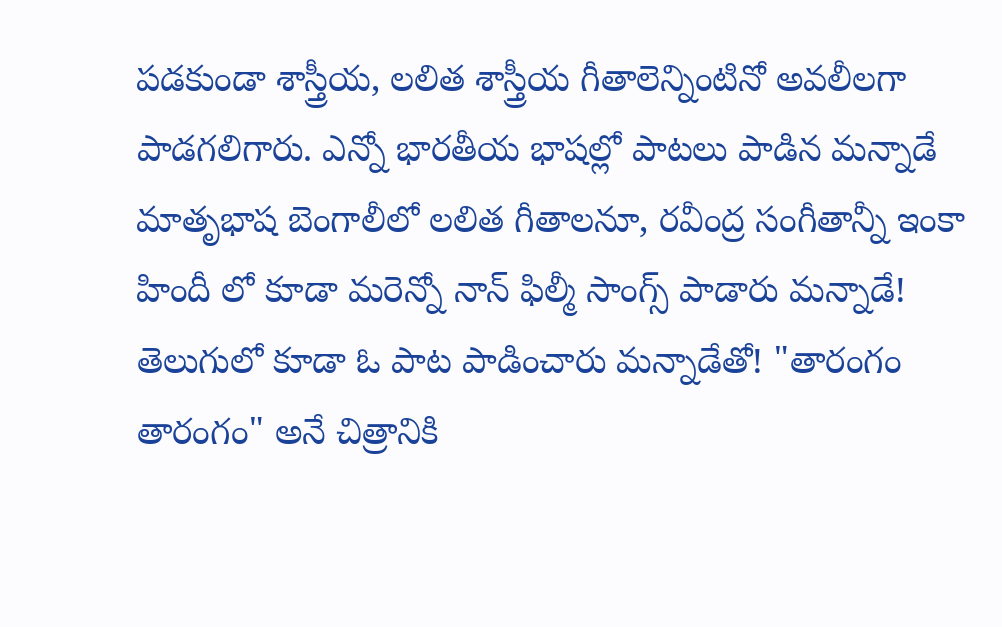పడకుండా శాస్త్రీయ, లలిత శాస్త్రీయ గీతాలెన్నింటినో అవలీలగా పాడగలిగారు. ఎన్నో భారతీయ భాషల్లో పాటలు పాడిన మన్నాడే మాతృభాష బెంగాలీలో లలిత గీతాలనూ, రవీంద్ర సంగీతాన్నీ ఇంకా హిందీ లో కూడా మరెన్నో నాన్ ఫిల్మీ సాంగ్స్ పాడారు మన్నాడే! తెలుగులో కూడా ఓ పాట పాడించారు మన్నాడేతో! "తారంగం తారంగం" అనే చిత్రానికి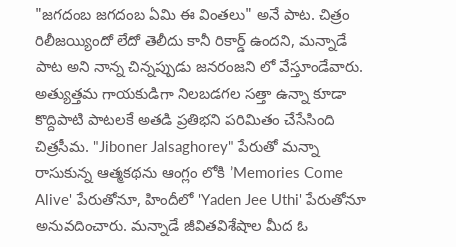"జగదంబ జగదంబ ఏమి ఈ వింతలు" అనే పాట. చిత్రం రిలీజయ్యిందో లేదో తెలీదు కానీ రికార్డ్ ఉందని, మన్నాడే పాట అని నాన్న చిన్నప్పుడు జనరంజని లో వేస్తూండేవారు. అత్యుత్తమ గాయకుడిగా నిలబడగల సత్తా ఉన్నా కూడా కొద్దిపాటి పాటలకే అతడి ప్రతిభని పరిమితం చేసేసింది చిత్రసీమ. "Jiboner Jalsaghorey" పేరుతో మన్నా రాసుకున్న ఆత్మకథను ఆంగ్లం లోకి ’Memories Come Alive' పేరుతోనూ, హిందీలో 'Yaden Jee Uthi' పేరుతోనూ అనువదించారు. మన్నాడే జీవితవిశేషాల మీద ఓ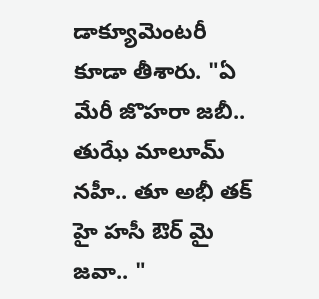డాక్యూమెంటరీ కూడా తీశారు. "ఏ మేరీ జొహరా జబీ.. తుఝే మాలూమ్ నహీ.. తూ అభీ తక్ హై హసీ ఔర్ మై జవా.. "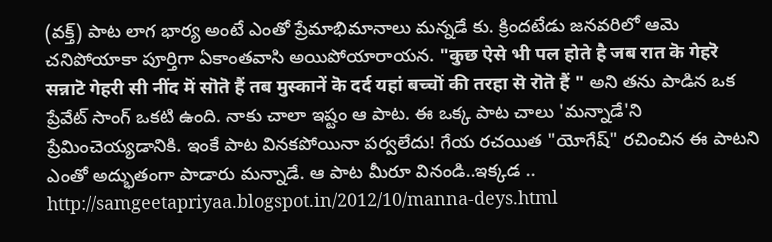(వక్త్) పాట లాగ భార్య అంటే ఎంతో ప్రేమాభిమానాలు మన్నడే కు. క్రిందటేడు జనవరిలో ఆమె చనిపోయాకా పూర్తిగా ఏకాంతవాసి అయిపోయారాయన. "कुछ ऐसे भी पल होते है जब रात कॆ गेहरॆ सन्नाटॆ गेहरी सी नींद मॆं सॊतॆ हैं तब मुस्कानें कॆ दर्द यहां बच्चॊं की तरहा सॆ रॊतॆ हैं " అని తను పాడిన ఒక ప్రేవేట్ సాంగ్ ఒకటి ఉంది. నాకు చాలా ఇష్టం ఆ పాట. ఈ ఒక్క పాట చాలు 'మన్నాడే'ని ప్రేమించెయ్యడానికి. ఇంకే పాట వినకపోయినా పర్వలేదు! గేయ రచయిత "యోగేష్" రచించిన ఈ పాటని ఎంతో అద్భుతంగా పాడారు మన్నాడే. ఆ పాట మీరూ వినండి..ఇక్కడ ..
http://samgeetapriyaa.blogspot.in/2012/10/manna-deys.html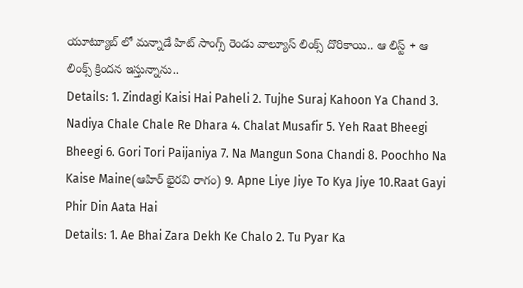యూట్యూబ్ లో మన్నాడే హిట్ సాంగ్స్ రెండు వాల్యూస్ లింక్స్ దొరికాయి.. ఆ లిస్ట్ + ఆ లింక్స్ క్రిందన ఇస్తున్నాను..
Details: 1. Zindagi Kaisi Hai Paheli 2. Tujhe Suraj Kahoon Ya Chand 3. Nadiya Chale Chale Re Dhara 4. Chalat Musafir 5. Yeh Raat Bheegi Bheegi 6. Gori Tori Paijaniya 7. Na Mangun Sona Chandi 8. Poochho Na Kaise Maine(ఆహిర్ భైరవి రాగం) 9. Apne Liye Jiye To Kya Jiye 10.Raat Gayi Phir Din Aata Hai
Details: 1. Ae Bhai Zara Dekh Ke Chalo 2. Tu Pyar Ka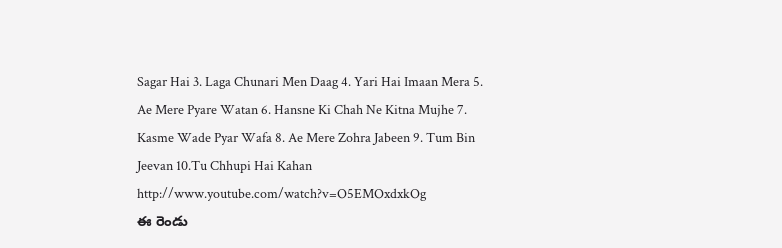Sagar Hai 3. Laga Chunari Men Daag 4. Yari Hai Imaan Mera 5. Ae Mere Pyare Watan 6. Hansne Ki Chah Ne Kitna Mujhe 7. Kasme Wade Pyar Wafa 8. Ae Mere Zohra Jabeen 9. Tum Bin Jeevan 10.Tu Chhupi Hai Kahan http://www.youtube.com/watch?v=O5EMOxdxkOg
ఈ రెండు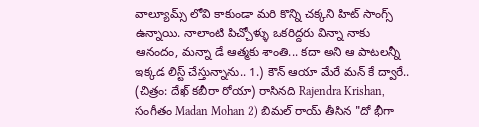వాల్యూమ్స్ లోవి కాకుండా మరి కొన్ని చక్కని హిట్ సాంగ్స్ ఉన్నాయి. నాలాంటి పిచ్చోళ్ళు ఒకరిద్దరు విన్నా నాకు ఆనందం, మన్నా డే ఆత్మకు శాంతి... కదా అని ఆ పాటలన్నీ ఇక్కడ లిస్ట్ చేస్తున్నాను.. 1.) కౌన్ ఆయా మేరే మన్ కే ద్వారే.. (చిత్రం: దేఖ్ కబీరా రోయా) రాసినది Rajendra Krishan, సంగీతం Madan Mohan 2) బిమల్ రాయ్ తీసిన "దో భీగా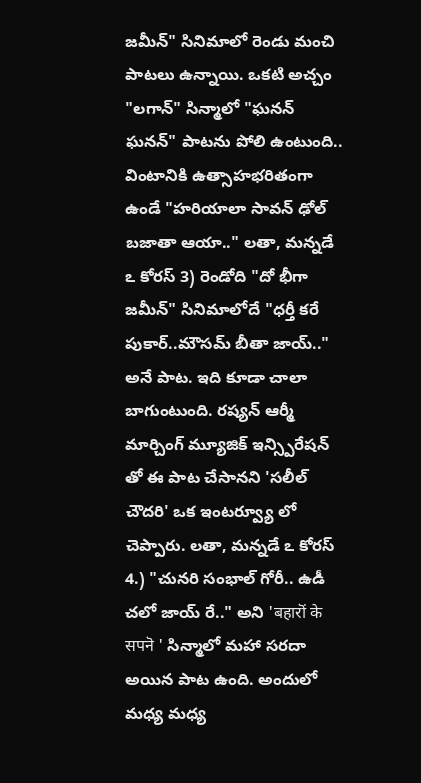జమీన్" సినిమాలో రెండు మంచి పాటలు ఉన్నాయి. ఒకటి అచ్చం "లగాన్" సిన్మాలో "ఘనన్ ఘనన్" పాటను పోలి ఉంటుంది..
వింటానికి ఉత్సాహభరితంగా ఉండే "హరియాలా సావన్ ఢోల్ బజాతా ఆయా.." లతా, మన్నడే ఽ కోరస్ 3) రెండోది "దో భీగా జమీన్" సినిమాలోదే "ధర్తీ కరే పుకార్..మౌసమ్ బీతా జాయ్.." అనే పాట. ఇది కూడా చాలా బాగుంటుంది. రష్యన్ ఆర్మీ మార్చింగ్ మ్యూజిక్ ఇన్స్పిరేషన్ తో ఈ పాట చేసానని 'సలీల్ చౌదరి' ఒక ఇంటర్వ్యూ లో చెప్పారు. లతా, మన్నడే ఽ కోరస్ 4.) "చునరి సంభాల్ గోరీ.. ఉడీ చలో జాయ్ రే.." అని 'बहारॊं के सपनॆ ' సిన్మాలో మహా సరదా అయిన పాట ఉంది. అందులో మధ్య మధ్య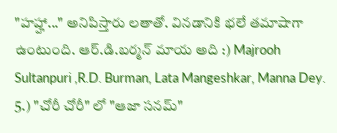"హహ్హా..." అనిపిస్తారు లతాతో. వినడానికి భలే తమాషాగా ఉంటుంది. ఆర్.డి.బర్మన్ మాయ అది :) Majrooh Sultanpuri ,R.D. Burman, Lata Mangeshkar, Manna Dey. 5.) "చోరీ చోరీ" లో "ఆజా సనమ్"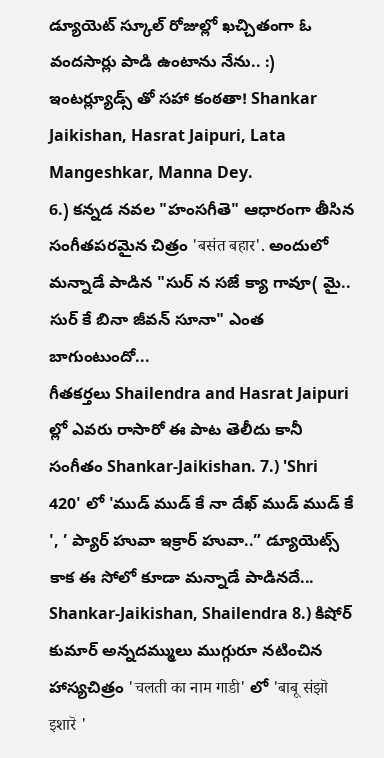డ్యూయెట్ స్కూల్ రోజుల్లో ఖచ్చితంగా ఓ వందసార్లు పాడి ఉంటాను నేను.. :) ఇంటర్ల్యూడ్స్ తో సహా కంఠతా! Shankar Jaikishan, Hasrat Jaipuri, Lata Mangeshkar, Manna Dey.
6.) కన్నడ నవల "హంసగీతె" ఆధారంగా తీసిన సంగీతపరమైన చిత్రం 'बसंत बहार'. అందులో మన్నాడే పాడిన "సుర్ న సజే క్యా గావూ( మై.. సుర్ కే బినా జీవన్ సూనా" ఎంత బాగుంటుందో...
గీతకర్తలు Shailendra and Hasrat Jaipuri ల్లో ఎవరు రాసారో ఈ పాట తెలీదు కానీ సంగీతం Shankar-Jaikishan. 7.) 'Shri 420' లో 'ముడ్ ముడ్ కే నా దేఖ్ ముడ్ ముడ్ కే ', ’ ప్యార్ హువా ఇక్రార్ హువా..” డ్యూయెట్స్ కాక ఈ సోలో కూడా మన్నాడే పాడినదే...
Shankar-Jaikishan, Shailendra 8.) కిషోర్ కుమార్ అన్నదమ్ములు ముగ్గురూ నటించిన హాస్యచిత్రం 'चलती का नाम गाडी' లో 'बाबू संझॊ इशारॆ '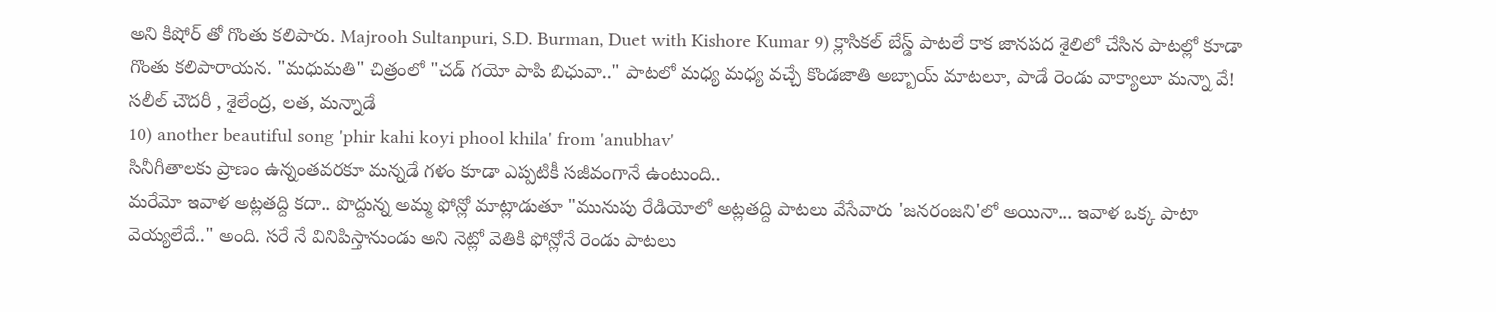అని కిషోర్ తో గొంతు కలిపారు. Majrooh Sultanpuri, S.D. Burman, Duet with Kishore Kumar 9) క్లాసికల్ బేస్డ్ పాటలే కాక జానపద శైలిలో చేసిన పాటల్లో కూడా గొంతు కలిపారాయన. "మధుమతి" చిత్రంలో "చడ్ గయో పాపి బిఛువా.." పాటలో మధ్య మధ్య వచ్చే కొండజాతి అబ్బాయ్ మాటలూ, పాడే రెండు వాక్యాలూ మన్నా వే!
సలీల్ చౌదరీ , శైలేంద్ర, లత, మన్నాడే
10) another beautiful song 'phir kahi koyi phool khila' from 'anubhav'
సినీగీతాలకు ప్రాణం ఉన్నంతవరకూ మన్నడే గళం కూడా ఎప్పటికీ సజీవంగానే ఉంటుంది..
మరేమో ఇవాళ అట్లతద్ది కదా.. పొద్దున్న అమ్మ ఫోన్లో మాట్లాడుతూ "మునుపు రేడియోలో అట్లతద్ది పాటలు వేసేవారు 'జనరంజని'లో అయినా... ఇవాళ ఒక్క పాటా వెయ్యలేదే.." అంది. సరే నే వినిపిస్తానుండు అని నెట్లో వెతికి ఫోన్లోనే రెండు పాటలు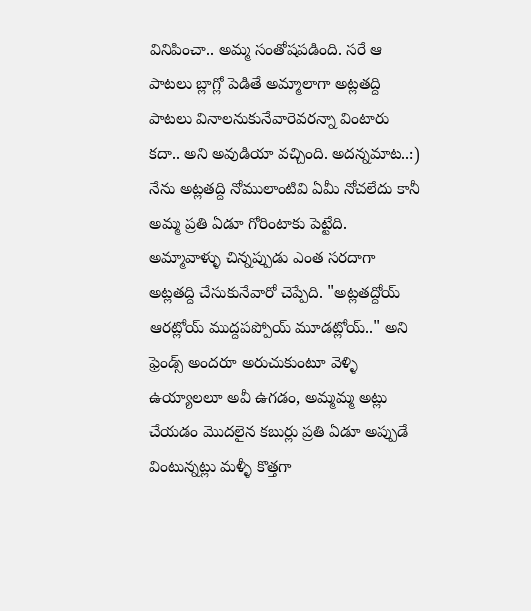వినిపించా.. అమ్మ సంతోషపడింది. సరే ఆ పాటలు బ్లాగ్లో పెడితే అమ్మాలాగా అట్లతద్ది పాటలు వినాలనుకునేవారెవరన్నా వింటారు కదా.. అని అవుడియా వచ్చింది. అదన్నమాట..:) నేను అట్లతద్ది నోములాంటివి ఏమీ నోచలేదు కానీ అమ్మ ప్రతి ఏడూ గోరింటాకు పెట్టేది. అమ్మావాళ్ళు చిన్నప్పుడు ఎంత సరదాగా అట్లతద్ది చేసుకునేవారో చెప్పేది. "అట్లతద్దోయ్ ఆరట్లోయ్ ముద్దపప్పోయ్ మూడట్లోయ్.." అని ఫ్రెండ్స్ అందరూ అరుచుకుంటూ వెళ్ళి ఉయ్యాలలూ అవీ ఉగడం, అమ్మమ్మ అట్లు చేయడం మొదలైన కబుర్లు ప్రతి ఏడూ అప్పుడే వింటున్నట్లు మళ్ళీ కొత్తగా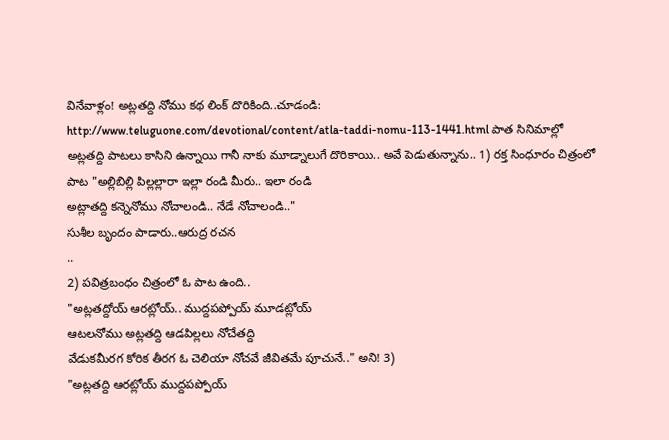వినేవాళ్లం! అట్లతద్ది నోము కథ లింక్ దొరికింది..చూడండి: http://www.teluguone.com/devotional/content/atla-taddi-nomu-113-1441.html పాత సినిమాల్లో అట్లతద్ది పాటలు కాసిని ఉన్నాయి గానీ నాకు మూడ్నాలుగే దొరికాయి.. అవే పెడుతున్నాను.. 1) రక్త సింధూరం చిత్రంలో పాట "అల్లిబిల్లి పిల్లల్లారా ఇల్లా రండి మీరు.. ఇలా రండి
అట్లాతద్ది కన్నెనోము నోచాలండి.. నేడే నోచాలండి.."
సుశీల బృందం పాడారు..ఆరుద్ర రచన
..
2) పవిత్రబంధం చిత్రంలో ఓ పాట ఉంది..
"అట్లతద్దోయ్ ఆరట్లోయ్.. ముద్దపప్పోయ్ మూడట్లోయ్
ఆటలనోము అట్లతద్ది ఆడపిల్లలు నోచేతద్ది
వేడుకమీరగ కోరిక తీరగ ఓ చెలియా నోచవే జీవితమే పూచునే.." అని! 3)
"అట్లతద్ది ఆరట్లోయ్ ముద్దపప్పోయ్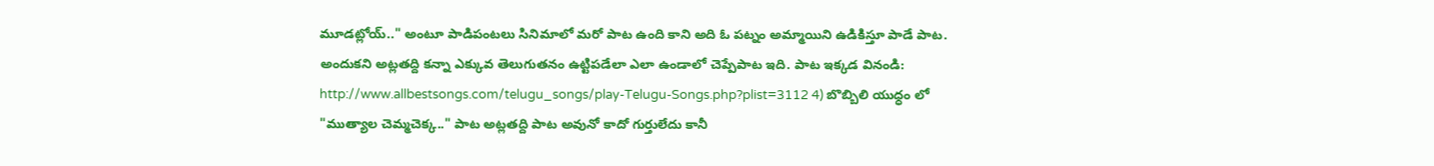మూడట్లోయ్.." అంటూ పాడిపంటలు సినిమాలో మరో పాట ఉంది కాని అది ఓ పట్నం అమ్మాయిని ఉడికిస్తూ పాడే పాట. అందుకని అట్లతద్ది కన్నా ఎక్కువ తెలుగుతనం ఉట్టిపడేలా ఎలా ఉండాలో చెప్పేపాట ఇది. పాట ఇక్కడ వినండి: http://www.allbestsongs.com/telugu_songs/play-Telugu-Songs.php?plist=3112 4) బొబ్బిలి యుధ్ధం లో "ముత్యాల చెమ్మచెక్క.." పాట అట్లతద్ది పాట అవునో కాదో గుర్తులేదు కానీ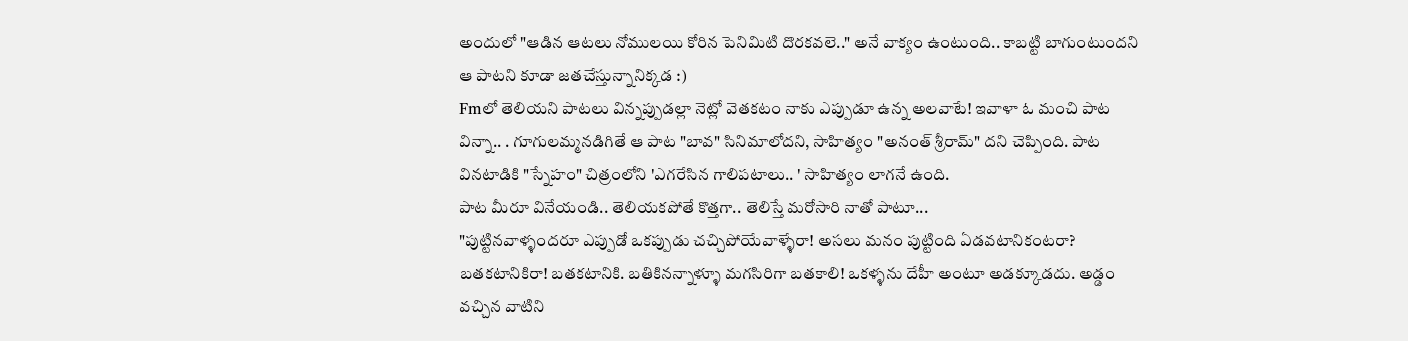అందులో "ఆడిన ఆటలు నోములయి కోరిన పెనిమిటి దొరకవలె.." అనే వాక్యం ఉంటుంది.. కాబట్టి బాగుంటుందని ఆ పాటని కూడా జతచేస్తున్నానిక్కడ :)
Fmలో తెలియని పాటలు విన్నప్పుడల్లా నెట్లో వెతకటం నాకు ఎప్పుడూ ఉన్న అలవాటే! ఇవాళా ఓ మంచి పాట విన్నా.. . గూగులమ్మనడిగితే ఆ పాట "బావ" సినిమాలోదని, సాహిత్యం "అనంత్ శ్రీరామ్" దని చెప్పింది. పాట వినటాడికి "స్నేహం" చిత్రంలోని 'ఎగరేసిన గాలిపటాలు.. ' సాహిత్యం లాగనే ఉంది.
పాట మీరూ వినేయండి.. తెలియకపోతే కొత్తగా.. తెలిస్తే మరోసారి నాతో పాటూ...
"పుట్టినవాళ్ళందరూ ఎప్పుడో ఒకప్పుడు చచ్చిపోయేవాళ్ళేరా! అసలు మనం పుట్టింది ఏడవటానికంటరా? బతకటానికిరా! బతకటానికి. బతికినన్నాళ్ళూ మగసిరిగా బతకాలి! ఒకళ్ళను దేహీ అంటూ అడక్కూడదు. అడ్డం వచ్చిన వాటిని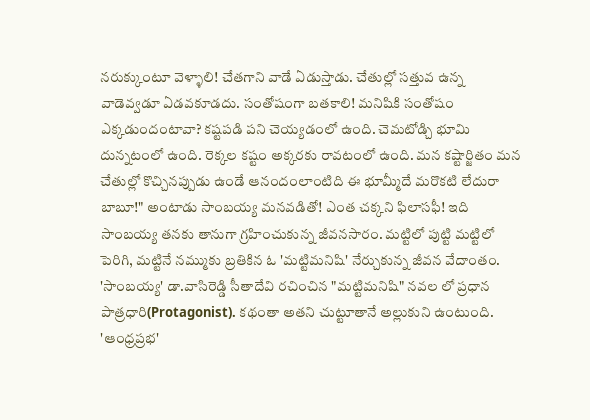నరుక్కుంటూ వెళ్ళాలి! చేతగాని వాడే ఏడుస్తాడు. చేతుల్లో సత్తువ ఉన్న వాడెవ్వడూ ఏడవకూడదు. సంతోషంగా బతకాలి! మనిషికి సంతోషం ఎక్కడుందంటావా? కష్టపడి పని చెయ్యడంలో ఉంది. చెమటోడ్చి భూమి దున్నటంలో ఉంది. రెక్కల కష్టం అక్కరకు రావటంలో ఉంది. మన కష్టార్జితం మన చేతుల్లో కొచ్చినప్పుడు ఉండే ఆనందంలాంటిది ఈ భూమ్మీదే మరొకటి లేదురా బాబూ!" అంటాడు సాంబయ్య మనవడితో! ఎంత చక్కని ఫిలాసఫీ! ఇది సాంబయ్య తనకు తానుగా గ్రహించుకున్న జీవనసారం. మట్టిలో పుట్టి మట్టిలో పెరిగి, మట్టినే నమ్ముకు బ్రతికిన ఓ 'మట్టిమనిషి' నేర్చుకున్న జీవన వేదాంతం.
'సాంబయ్య' డా.వాసిరెడ్డి సీతాదేవి రచించిన "మట్టిమనిషి" నవల లో ప్రధాన పాత్రధారి(Protagonist). కథంతా అతని చుట్టూతానే అల్లుకుని ఉంటుంది. 'ఆంధ్రప్రభ'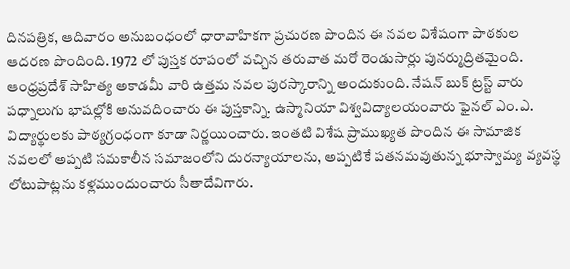దినపత్రిక, ఆదివారం అనుబంధంలో ధారావాహికగా ప్రచురణ పొందిన ఈ నవల విశేషంగా పాఠకుల ఆదరణ పొందింది. 1972 లో పుస్తక రూపంలో వచ్చిన తరువాత మరో రెండుసార్లు పునర్ముద్రితమైంది. ఆంధ్రప్రదేశ్ సాహిత్య అకాడమీ వారి ఉత్తమ నవల పురస్కారాన్ని అందుకుంది. నేషన్ బుక్ ట్రస్ట్ వారు పధ్నాలుగు భాషల్లోకి అనువదించారు ఈ పుస్తకాన్ని. ఉస్మానియా విశ్వవిద్యాలయంవారు ఫైనల్ ఎం.ఎ. విద్యార్థులకు పాఠ్యగ్రంధంగా కూడా నిర్ణయించారు. ఇంతటి విశేష ప్రాముఖ్యత పొందిన ఈ సామాజిక నవలలో అప్పటి సమకాలీన సమాజంలోని దురన్యాయాలను, అప్పటికే పతనమవుతున్న భూస్వామ్య వ్యవస్థ లోటుపాట్లను కళ్లముందుంచారు సీతాదేవిగారు.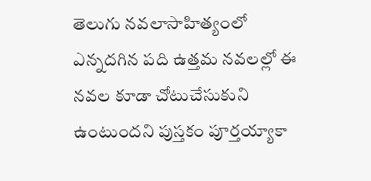తెలుగు నవలాసాహిత్యంలో ఎన్నదగిన పది ఉత్తమ నవలల్లో ఈ నవల కూడా చోటుచేసుకుని ఉంటుందని పుస్తకం పూర్తయ్యాకా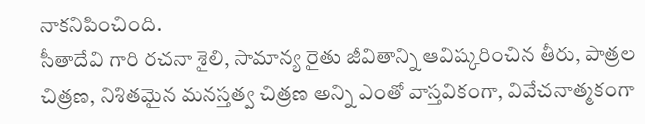నాకనిపించింది.
సీతాదేవి గారి రచనా శైలి, సామాన్య రైతు జీవితాన్ని ఆవిష్కరించిన తీరు, పాత్రల చిత్రణ, నిశితమైన మనస్తత్వ చిత్రణ అన్ని ఎంతో వాస్తవికంగా, వివేచనాత్మకంగా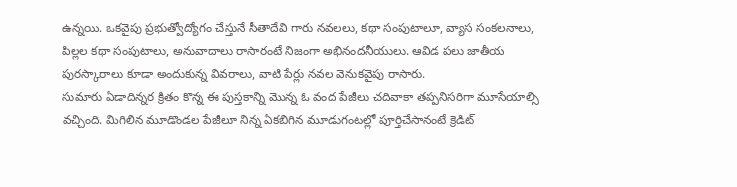ఉన్నయి. ఒకవైపు ప్రభుత్వోద్యోగం చేస్తునే సీతాదేవి గారు నవలలు, కథా సంపుటాలూ, వ్యాస సంకలనాలు, పిల్లల కథా సంపుటాలు, అనువాదాలు రాసారంటే నిజంగా అభినందనీయులు. ఆవిడ పలు జాతీయ పురస్కారాలు కూడా అందుకున్న వివరాలు, వాటి పేర్లు నవల వెనుకవైపు రాసారు.
సుమారు ఏడాదిన్నర క్రితం కొన్న ఈ పుస్తకాన్ని మొన్న ఓ వంద పేజీలు చదివాకా తప్పనిసరిగా మూసేయాల్సి వచ్చింది. మిగిలిన మూడొండల పేజీలూ నిన్న ఏకబిగిన మూడుగంటల్లో పూర్తిచేసానంటే క్రెడిట్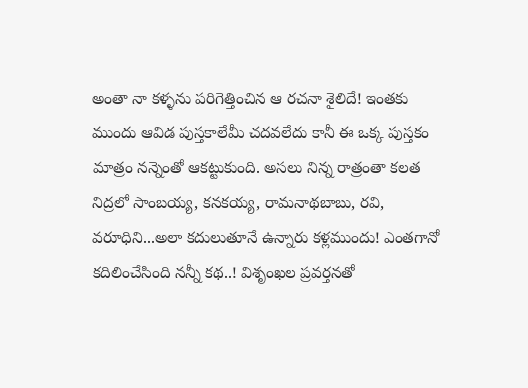అంతా నా కళ్ళను పరిగెత్తించిన ఆ రచనా శైలిదే! ఇంతకు ముందు ఆవిడ పుస్తకాలేమీ చదవలేదు కానీ ఈ ఒక్క పుస్తకం మాత్రం నన్నెంతో ఆకట్టుకుంది. అసలు నిన్న రాత్రంతా కలత నిద్రలో సాంబయ్య, కనకయ్య, రామనాథబాబు, రవి, వరూధిని...అలా కదులుతూనే ఉన్నారు కళ్లముందు! ఎంతగానో కదిలించేసింది నన్నీ కథ..! విశృంఖల ప్రవర్తనతో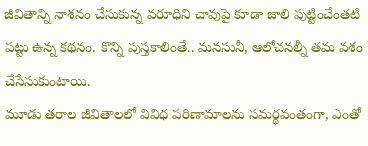జీవితాన్ని నాశనం చేసుకున్న వరూధిని చావుపై కూడా జాలి పుట్టించేంతటి పట్టు ఉన్న కథనం. కొన్ని పుస్తకాలింతే.. మనసునీ, ఆలోచనల్నీ తమ వశం చేసేసుకుంటాయి.
మూడు తరాల జీవితాలలో వివిధ పరిణామాలను సమర్థవంతంగా, ఎంతో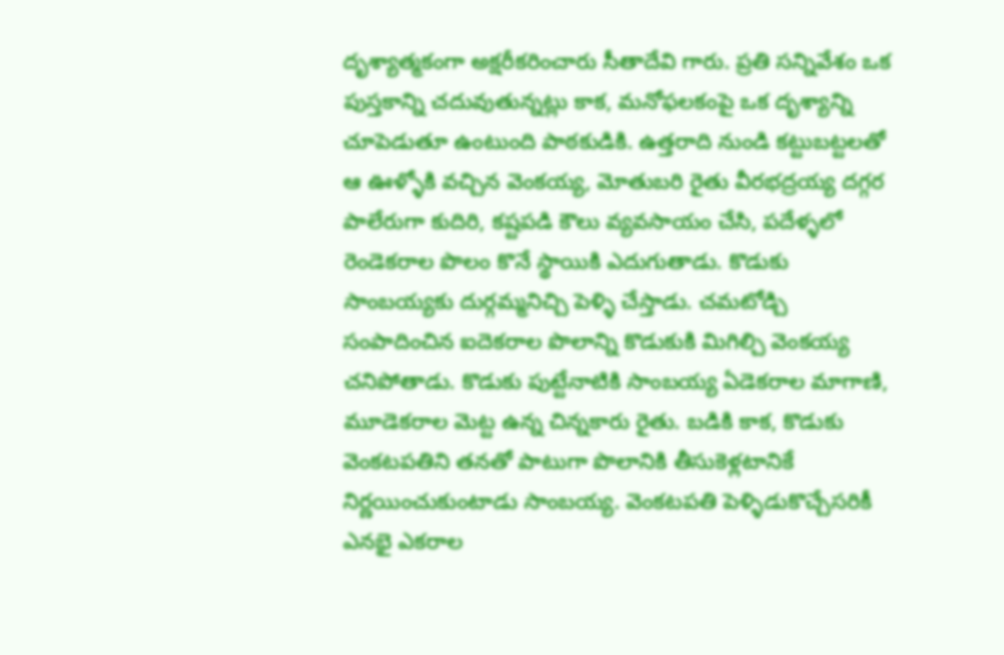దృశ్యాత్మకంగా అక్షరీకరించారు సీతాదేవి గారు. ప్రతి సన్నివేశం ఒక పుస్తకాన్ని చదువుతున్నట్లు కాక, మనోఫలకంపై ఒక దృశ్యాన్ని చూపెడుతూ ఉంటుంది పాఠకుడికి. ఉత్తరాది నుండి కట్టుబట్టలతో ఆ ఊళ్ళోకి వచ్చిన వెంకయ్య, మోతుబరి రైతు వీరభద్రయ్య దగ్గర పాలేరుగా కుదిరి, కష్టపడి కౌలు వ్యవసాయం చేసి, పదేళ్ళలో రెండెకరాల పొలం కొనే స్థాయికి ఎదుగుతాడు. కొడుకు సాంబయ్యకు దుర్గమ్మనిచ్చి పెళ్ళి చేస్తాడు. చమటోడ్చి సంపాదించిన ఐదెకరాల పొలాన్ని కొడుకుకి మిగిల్చి వెంకయ్య చనిపోతాడు. కొడుకు పుట్టేనాటికి సాంబయ్య ఏడెకరాల మాగాణి, మూడెకరాల మెట్ట ఉన్న చిన్నకారు రైతు. బడికి కాక, కొడుకు వెంకటపతిని తనతో పాటుగా పొలానికి తీసుకెళ్లటానికే నిర్ణయించుకుంటాడు సాంబయ్య. వెంకటపతి పెళ్ళిడుకొచ్చేసరికీ ఎనభై ఎకరాల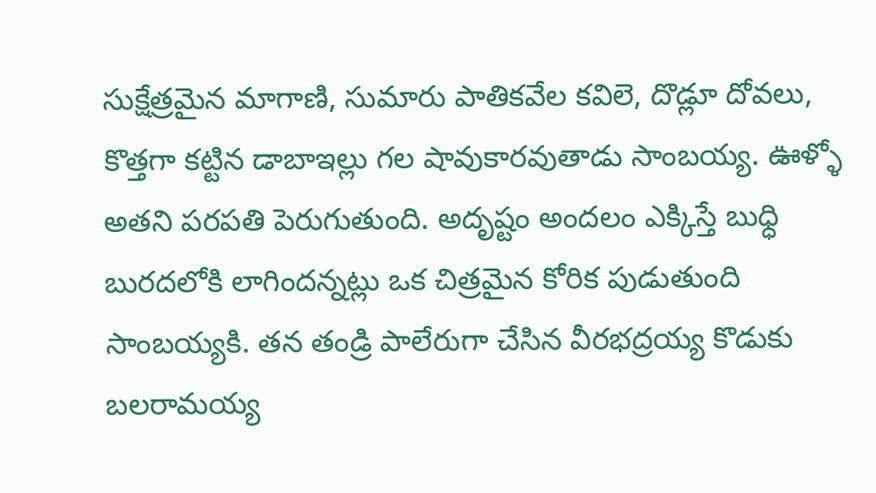సుక్షేత్రమైన మాగాణి, సుమారు పాతికవేల కవిలె, దొడ్లూ దోవలు, కొత్తగా కట్టిన డాబాఇల్లు గల షావుకారవుతాడు సాంబయ్య. ఊళ్ళో అతని పరపతి పెరుగుతుంది. అదృష్టం అందలం ఎక్కిస్తే బుధ్ధి బురదలోకి లాగిందన్నట్లు ఒక చిత్రమైన కోరిక పుడుతుంది సాంబయ్యకి. తన తండ్రి పాలేరుగా చేసిన వీరభద్రయ్య కొడుకు బలరామయ్య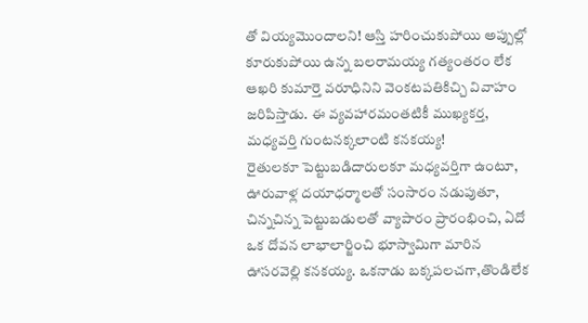తో వియ్యమొందాలని! ఆస్తి హరించుకుపోయి అప్పుల్లో కూరుకుపోయి ఉన్న బలరామయ్య గత్యంతరం లేక ఆఖరి కుమార్తె వరూధినిని వెంకటపతికిచ్చి వివాహం జరిపిస్తాడు. ఈ వ్యవహారమంతటికీ ముఖ్యకర్త, మధ్యవర్తి గుంటనక్కలాంటి కనకయ్య!
రైతులకూ పెట్టుబడిదారులకూ మధ్యవర్తిగా ఉంటూ, ఊరువాళ్ల దయాధర్మాలతో సంసారం నడుపుతూ, చిన్నచిన్న పెట్టుబడులతో వ్యాపారం ప్రారంభించి, ఏదో ఒక దోవన లాభాలార్జించి భూస్వామిగా మారిన ఊసరవెల్లి కనకయ్య. ఒకనాడు బక్కపలచగా,తొండిలేక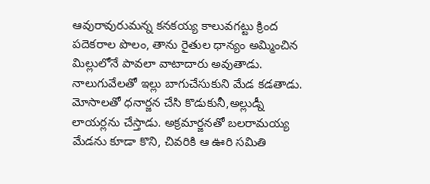ఆవురావురుమన్న కనకయ్య కాలువగట్టు క్రింద పదెకరాల పొలం, తాను రైతుల ధాన్యం అమ్మించిన మిల్లులోనే పావలా వాటాదారు అవుతాడు. నాలుగువేలతో ఇల్లు బాగుచేసుకుని మేడ కడతాడు. మోసాలతో ధనార్జన చేసి కొడుకునీ,అల్లుడ్నీ లాయర్లను చేస్తాడు. అక్రమార్జనతో బలరామయ్య మేడను కూడా కొని, చివరికి ఆ ఊరి సమితి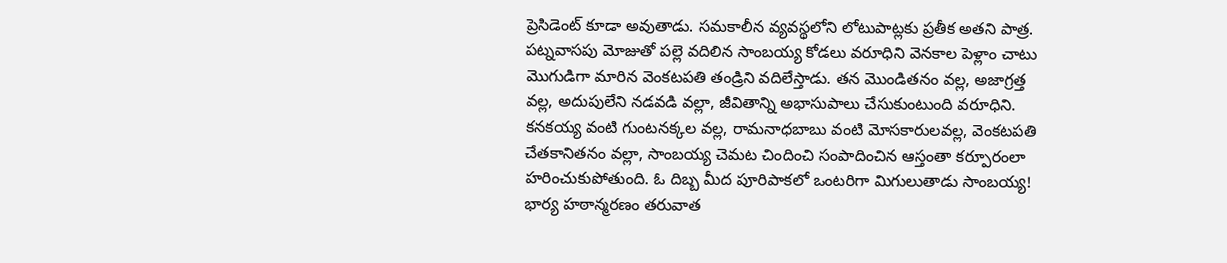ప్రెసిడెంట్ కూడా అవుతాడు. సమకాలీన వ్యవస్థలోని లోటుపాట్లకు ప్రతీక అతని పాత్ర.
పట్నవాసపు మోజుతో పల్లె వదిలిన సాంబయ్య కోడలు వరూధిని వెనకాల పెళ్లాం చాటు మొగుడిగా మారిన వెంకటపతి తండ్రిని వదిలేస్తాడు. తన మొండితనం వల్ల, అజాగ్రత్త వల్ల, అదుపులేని నడవడి వల్లా, జీవితాన్ని అభాసుపాలు చేసుకుంటుంది వరూధిని. కనకయ్య వంటి గుంటనక్కల వల్ల, రామనాధబాబు వంటి మోసకారులవల్ల, వెంకటపతి చేతకానితనం వల్లా, సాంబయ్య చెమట చిందించి సంపాదించిన ఆస్తంతా కర్పూరంలా హరించుకుపోతుంది. ఓ దిబ్బ మీద పూరిపాకలో ఒంటరిగా మిగులుతాడు సాంబయ్య!
భార్య హఠాన్మరణం తరువాత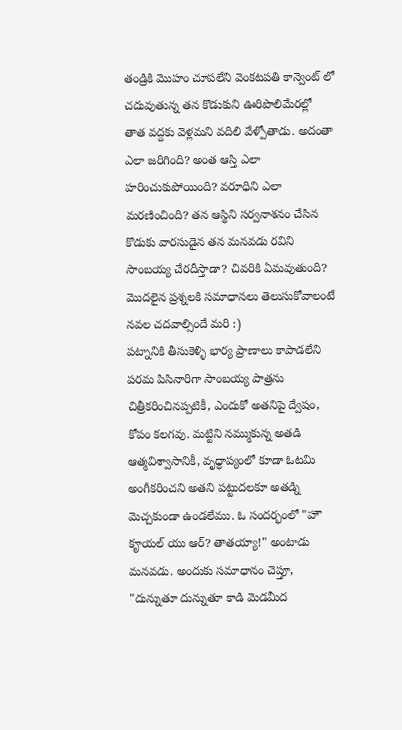తండ్రికి మొహం చూపలేని వెంకటపతి కాన్వెంట్ లో చదువుతున్న తన కొడుకుని ఊరిపొలిమేరల్లో తాత వద్దకు వెళ్లమని వదిలి వేళ్పోతాడు. అదంతా ఎలా జరిగింది? అంత ఆస్తి ఎలా హరించుకుపోయింది? వరూధిని ఎలా మరణించింది? తన ఆస్థిని సర్వనాశనం చేసిన కొడుకు వారసుడైన తన మనవడు రవిని సాంబయ్య చేరదీస్తాడా? చివరికి ఏమవుతుంది? మొదలైన ప్రశ్నలకి సమాధానలు తెలుసుకోవాలంటే నవల చదవాల్సిందే మరి :)
పట్నానికి తీసుకెళ్ళి భార్య ప్రాణాలు కాపాడలేని పరమ పిసినారిగా సాంబయ్య పాత్రను చిత్రీకరించినప్పటికీ, ఎందుకో అతనిపై ద్వేషం, కోపం కలగవు. మట్టిని నమ్ముకున్న అతడి ఆత్మవిశ్వాసానికీ, వృధ్ధాప్యంలో కూడా ఓటమి అంగీకరించని అతని పట్టుదలకూ అతడ్ని మెచ్చకుండా ఉండలేము. ఓ సందర్భంలో "హౌ కౄయల్ యు ఆర్? తాతయ్యా!" అంటాడు మనవడు. అందుకు సమాధానం చెప్తూ, "దున్నుతూ దున్నుతూ కాడి మెడమీద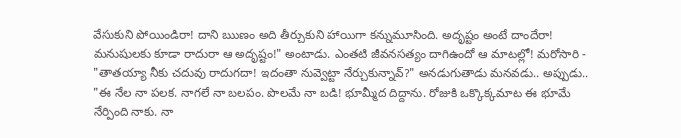వేసుకుని పోయిండిరా! దాని ఋణం అది తీర్చుకుని హాయిగా కన్నుమూసింది. అదృష్టం అంటే దాందేరా! మనుషులకు కూడా రాదురా ఆ అదృష్టం!" అంటాడు. ఎంతటి జీవనసత్యం దాగిఉందో ఆ మాటల్లో! మరోసారి - "తాతయ్యా నీకు చదువు రాదుగదా! ఇదంతా నువ్వెట్టా నేర్చుకున్నావ్?" అనడుగుతాడు మనవడు.. అప్పుడు.. "ఈ నేల నా పలక. నాగలే నా బలపం. పొలమే నా బడి! భూమ్మీద దిద్దాను. రోజుకి ఒక్కొక్కమాట ఈ భూమే నేర్పింది నాకు. నా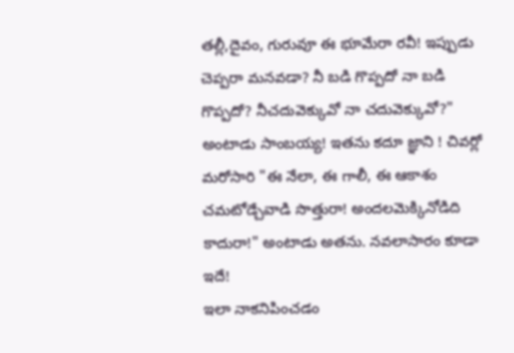తల్లీ,దైవం, గురువూ ఈ భూమేరా రవీ! ఇప్పుడు చెప్పరా మనవడా? నీ బడి గొప్పదో నా బడి గొప్పదో? నీచదువెక్కువో నా చదువెక్కువో?" అంటాడు సాంబయ్య! ఇతను కదూ జ్ఞాని ! చివర్లో మరోసారి "ఈ నేలా, ఈ గాలీ, ఈ ఆకాశం చమటోడ్చేవాడి సొత్తురా! అందలమెక్కినోడిది కాదురా!" అంటాడు అతను. నవలాసారం కూడా ఇదే!
ఇలా నాకనిపించడం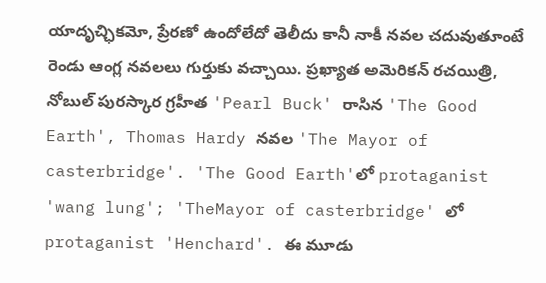యాదృచ్ఛికమో, ప్రేరణో ఉందోలేదో తెలీదు కానీ నాకీ నవల చదువుతూంటే రెండు ఆంగ్ల నవలలు గుర్తుకు వచ్చాయి. ప్రఖ్యాత అమెరికన్ రచయిత్రి, నోబుల్ పురస్కార గ్రహీత 'Pearl Buck' రాసిన 'The Good Earth', Thomas Hardy నవల 'The Mayor of casterbridge'. 'The Good Earth'లో protaganist 'wang lung'; 'TheMayor of casterbridge' లో protaganist 'Henchard'. ఈ మూడు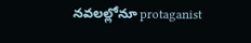నవలల్లోనూ protaganist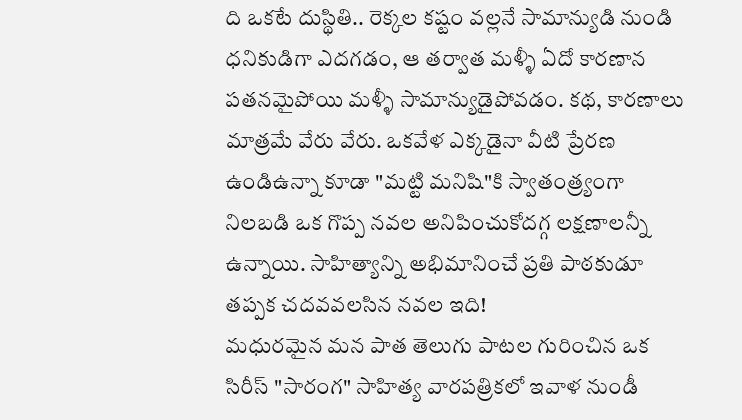ది ఒకటే దుస్థితి.. రెక్కల కష్టం వల్లనే సామాన్యుడి నుండి ధనికుడిగా ఎదగడం, ఆ తర్వాత మళ్ళీ ఏదో కారణాన పతనమైపోయి మళ్ళీ సామాన్యుడైపోవడం. కథ, కారణాలు మాత్రమే వేరు వేరు. ఒకవేళ ఎక్కడైనా వీటి ప్రేరణ ఉండిఉన్నా కూడా "మట్టి మనిషి"కి స్వాతంత్ర్యంగా నిలబడి ఒక గొప్ప నవల అనిపించుకోదగ్గ లక్షణాలన్నీ ఉన్నాయి. సాహిత్యాన్ని అభిమానించే ప్రతి పాఠకుడూ తప్పక చదవవలసిన నవల ఇది!
మధురమైన మన పాత తెలుగు పాటల గురించిన ఒక సిరీస్ "సారంగ" సాహిత్య వారపత్రికలో ఇవాళ నుండీ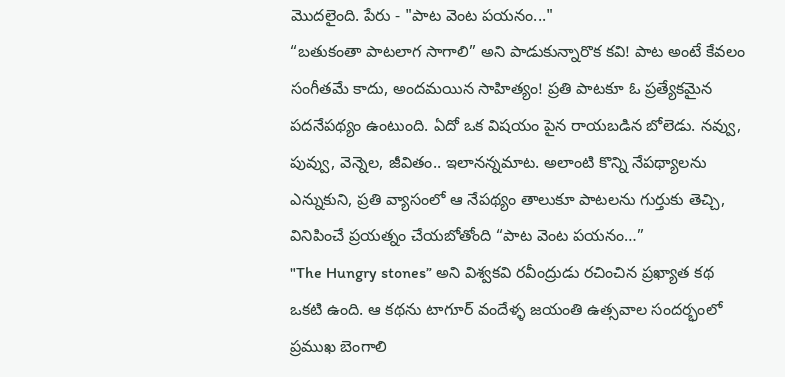మొదలైంది. పేరు - "పాట వెంట పయనం..."
“బతుకంతా పాటలాగ సాగాలి” అని పాడుకున్నారొక కవి! పాట అంటే కేవలం సంగీతమే కాదు, అందమయిన సాహిత్యం! ప్రతి పాటకూ ఓ ప్రత్యేకమైన పదనేపథ్యం ఉంటుంది. ఏదో ఒక విషయం పైన రాయబడిన బోలెడు. నవ్వు, పువ్వు, వెన్నెల, జీవితం.. ఇలానన్నమాట. అలాంటి కొన్ని నేపథ్యాలను ఎన్నుకుని, ప్రతి వ్యాసంలో ఆ నేపథ్యం తాలుకూ పాటలను గుర్తుకు తెచ్చి, వినిపించే ప్రయత్నం చేయబోతోంది “పాట వెంట పయనం…”
"The Hungry stones” అని విశ్వకవి రవీంద్రుడు రచించిన ప్రఖ్యాత కథ ఒకటి ఉంది. ఆ కథను టాగూర్ వందేళ్ళ జయంతి ఉత్సవాల సందర్భంలో ప్రముఖ బెంగాలి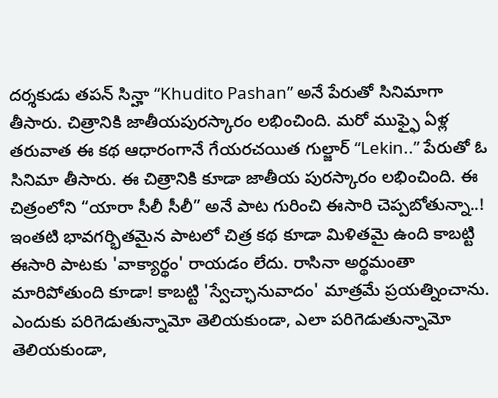దర్శకుడు తపన్ సిన్హా “Khudito Pashan” అనే పేరుతో సినిమాగా తీసారు. చిత్రానికి జాతీయపురస్కారం లభించింది. మరో ముఫ్ఫై ఏళ్ల తరువాత ఈ కథ ఆధారంగానే గేయరచయిత గుల్జార్ “Lekin..” పేరుతో ఓ సినిమా తీసారు. ఈ చిత్రానికి కూడా జాతీయ పురస్కారం లభించింది. ఈ చిత్రంలోని “యారా సీలీ సీలీ” అనే పాట గురించి ఈసారి చెప్పబోతున్నా..!
ఇంతటి భావగర్భితమైన పాటలో చిత్ర కథ కూడా మిళితమై ఉంది కాబట్టి ఈసారి పాటకు 'వాక్యార్థం' రాయడం లేదు. రాసినా అర్థమంతా మారిపోతుంది కూడా! కాబట్టి 'స్వేచ్ఛానువాదం' మాత్రమే ప్రయత్నించాను.
ఎందుకు పరిగెడుతున్నామో తెలియకుండా, ఎలా పరిగెడుతున్నామో తెలియకుండా,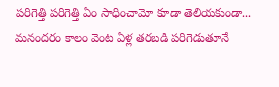పరిగెత్తి పరిగెత్తి ఏం సాధించామో కూడా తెలియకుండా... మనందరం కాలం వెంట ఏళ్ల తరబడి పరిగెడుతూనే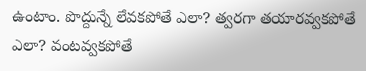ఉంటాం. పొద్దున్నే లేవకపోతే ఎలా? త్వరగా తయారవ్వకపోతే ఎలా? వంటవ్వకపోతే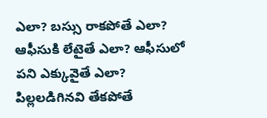ఎలా? బస్సు రాకపోతే ఎలా? ఆఫీసుకి లేటైతే ఎలా? ఆఫీసులో పని ఎక్కువైతే ఎలా? పిల్లలడిగినవి తేకపోతే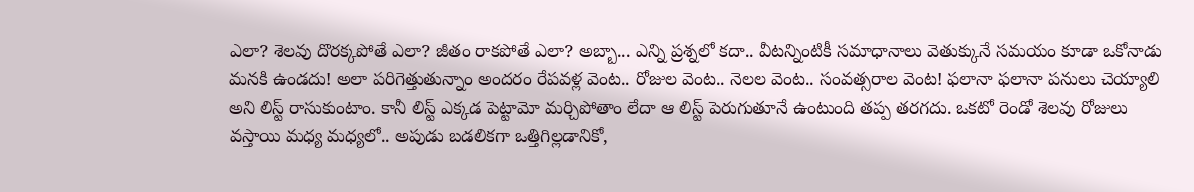ఎలా? శెలవు దొరక్కపోతే ఎలా? జీతం రాకపోతే ఎలా? అబ్బా... ఎన్ని ప్రశ్నలో కదా.. వీటన్నింటికీ సమాధానాలు వెతుక్కునే సమయం కూడా ఒకోనాడు మనకి ఉండదు! అలా పరిగెత్తుతున్నాం అందరం రేపవళ్ల వెంట.. రోజుల వెంట.. నెలల వెంట.. సంవత్సరాల వెంట! ఫలానా ఫలానా పనులు చెయ్యాలి అని లిస్ట్ రాసుకుంటాం. కానీ లిస్ట్ ఎక్కడ పెట్టామో మర్చిపోతాం లేదా ఆ లిస్ట్ పెరుగుతూనే ఉంటుంది తప్ప తరగదు. ఒకటో రెండో శెలవు రోజులు వస్తాయి మధ్య మధ్యలో.. అపుడు బడలికగా ఒత్తిగిల్లడానికో,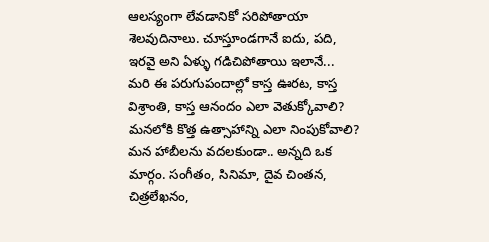ఆలస్యంగా లేవడానికో సరిపోతాయా శెలవుదినాలు. చూస్తూండగానే ఐదు, పది, ఇరవై అని ఏళ్ళు గడిచిపోతాయి ఇలానే...
మరి ఈ పరుగుపందాల్లో కాస్త ఊరట, కాస్త విశ్రాంతి, కాస్త ఆనందం ఎలా వెతుక్కోవాలి? మనలోకి కొత్త ఉత్సాహాన్ని ఎలా నింపుకోవాలి? మన హాబీలను వదలకుండా.. అన్నది ఒక మార్గం. సంగీతం, సినిమా, దైవ చింతన, చిత్రలేఖనం,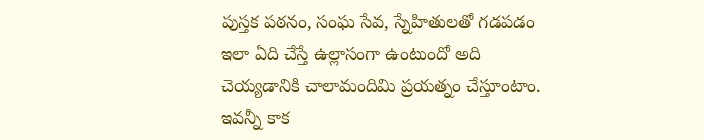పుస్తక పఠనం, సంఘ సేవ, స్నేహితులతో గడపడం ఇలా ఏది చేస్తే ఉల్లాసంగా ఉంటుందో అది చెయ్యడానికి చాలామందిమి ప్రయత్నం చేస్తూంటాం. ఇవన్నీ కాక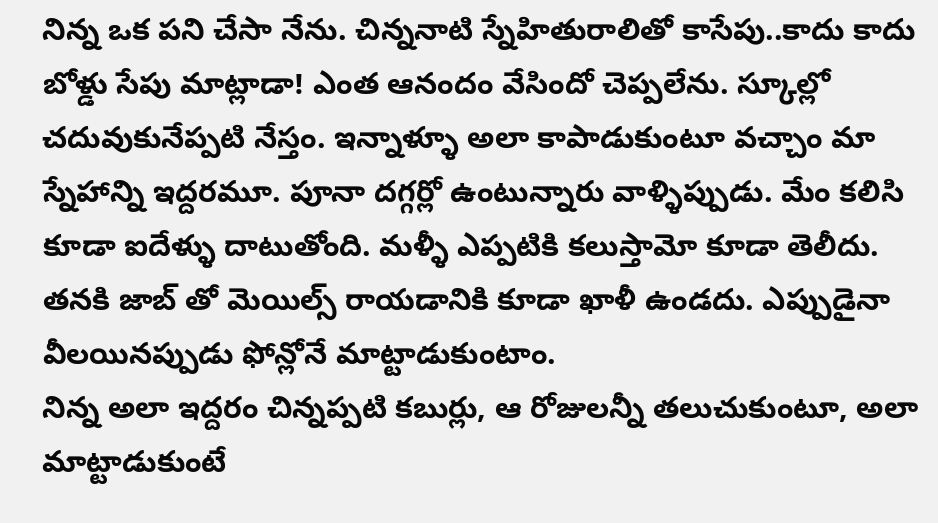నిన్న ఒక పని చేసా నేను. చిన్ననాటి స్నేహితురాలితో కాసేపు..కాదు కాదు బోళ్డు సేపు మాట్లాడా! ఎంత ఆనందం వేసిందో చెప్పలేను. స్కూల్లో చదువుకునేప్పటి నేస్తం. ఇన్నాళ్ళూ అలా కాపాడుకుంటూ వచ్చాం మా స్నేహాన్ని ఇద్దరమూ. పూనా దగ్గర్లో ఉంటున్నారు వాళ్ళిప్పుడు. మేం కలిసి కూడా ఐదేళ్ళు దాటుతోంది. మళ్ళీ ఎప్పటికి కలుస్తామో కూడా తెలీదు. తనకి జాబ్ తో మెయిల్స్ రాయడానికి కూడా ఖాళీ ఉండదు. ఎప్పుడైనా వీలయినప్పుడు ఫోన్లోనే మాట్టాడుకుంటాం.
నిన్న అలా ఇద్దరం చిన్నప్పటి కబుర్లు, ఆ రోజులన్నీ తలుచుకుంటూ, అలా మాట్టాడుకుంటే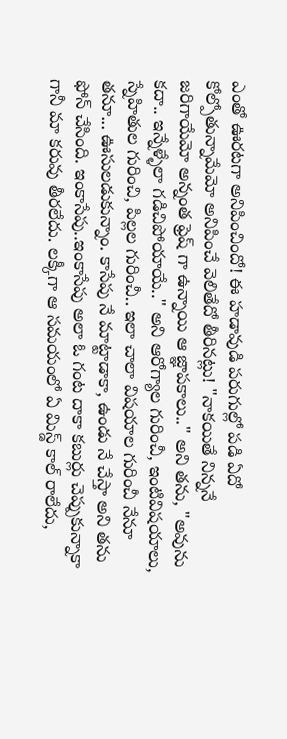ఎంతో ఊరటగా అనిపించిందో! ఈ హడావుడి పరుగుల్లో పడి ఏదో కోల్పోతున్నామేమో అనిపించే వెలితేదో తీరినట్లు! "నాకయితే నిన్ననే జరిగాయేమో అన్నంత ఫ్రెష్ గా ఉన్నాయి ఆ జ్ఞాపకాలు.." అని తను, "అవును కదా.. ఇన్నేళ్ళేలా గడిచిపోయాయే.." అని ఆరోగ్యాల గురించీ, ఇంటివిషయాలు, స్నేహితుల గురించి, పిల్లల గురించీ.. ఇలా చాలా విషయాల గురించీ నేనూ తనూ... ఊసులడుకున్నాం. కాసేపు నే మాట్టాడాకా, ఉండు నే చేస్తా అని తను ఫోన్ చేసింది. ఇంకాసేపు..ఇంకాసేపు అలా ఓ గంట దాకా కబుర్లు చెప్పుకున్నాకా గానీ మా కరువు తీరలేదు. లక్కీగా ఆ సమయంలో ఏ మిస్డ్ కాల్ రాలేదు,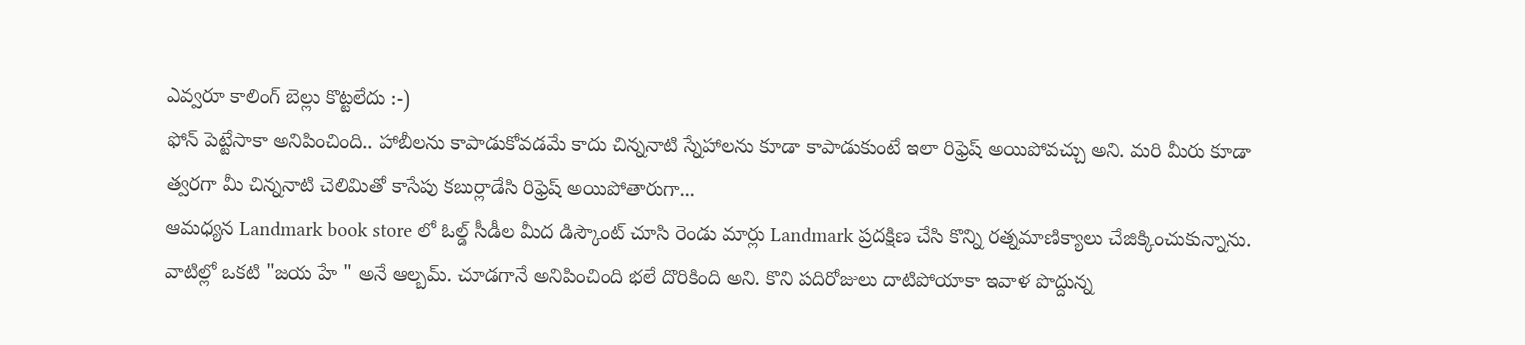ఎవ్వరూ కాలింగ్ బెల్లు కొట్టలేదు :-)
ఫోన్ పెట్టేసాకా అనిపించింది.. హాబీలను కాపాడుకోవడమే కాదు చిన్ననాటి స్నేహాలను కూడా కాపాడుకుంటే ఇలా రిఫ్రెష్ అయిపోవచ్చు అని. మరి మీరు కూడా త్వరగా మీ చిన్ననాటి చెలిమితో కాసేపు కబుర్లాడేసి రిఫ్రెష్ అయిపోతారుగా...
ఆమధ్యన Landmark book store లో ఓల్డ్ సీడీల మీద డిస్కౌంట్ చూసి రెండు మార్లు Landmark ప్రదక్షిణ చేసి కొన్ని రత్నమాణిక్యాలు చేజిక్కించుకున్నాను. వాటిల్లో ఒకటి "జయ హే " అనే ఆల్బమ్. చూడగానే అనిపించింది భలే దొరికింది అని. కొని పదిరోజులు దాటిపోయాకా ఇవాళ పొద్దున్న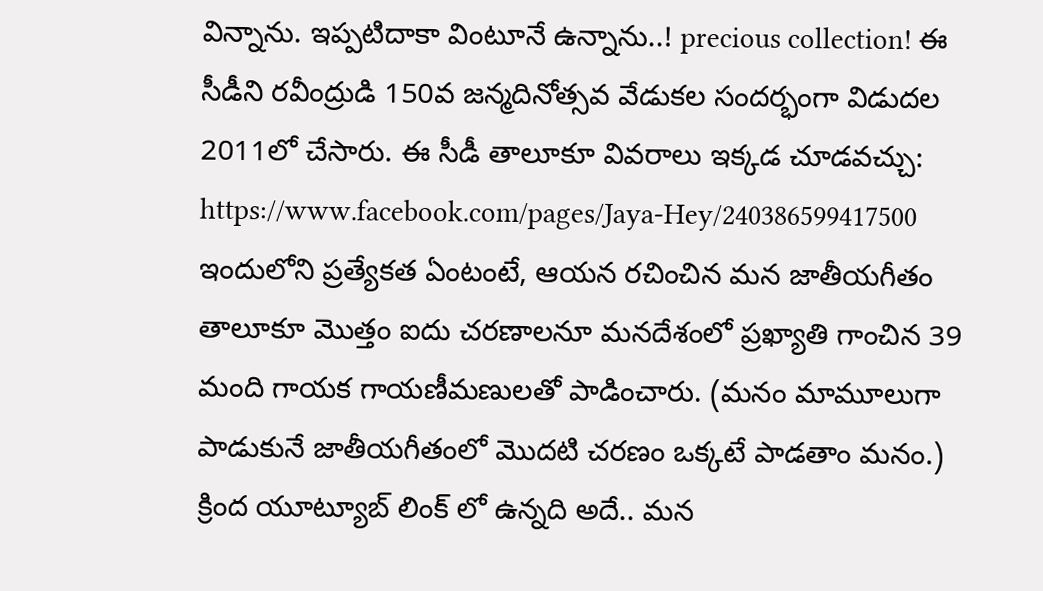విన్నాను. ఇప్పటిదాకా వింటూనే ఉన్నాను..! precious collection! ఈ సీడీని రవీంద్రుడి 150వ జన్మదినోత్సవ వేడుకల సందర్భంగా విడుదల 2011లో చేసారు. ఈ సీడీ తాలూకూ వివరాలు ఇక్కడ చూడవచ్చు: https://www.facebook.com/pages/Jaya-Hey/240386599417500
ఇందులోని ప్రత్యేకత ఏంటంటే, ఆయన రచించిన మన జాతీయగీతం తాలూకూ మొత్తం ఐదు చరణాలనూ మనదేశంలో ప్రఖ్యాతి గాంచిన 39 మంది గాయక గాయణీమణులతో పాడించారు. (మనం మామూలుగా పాడుకునే జాతీయగీతంలో మొదటి చరణం ఒక్కటే పాడతాం మనం.)
క్రింద యూట్యూబ్ లింక్ లో ఉన్నది అదే.. మన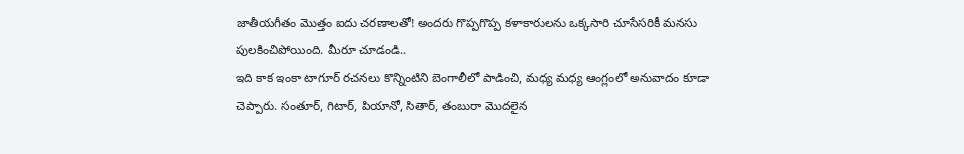జాతీయగీతం మొత్తం ఐదు చరణాలతో! అందరు గొప్పగొప్ప కళాకారులను ఒక్కసారి చూసేసరికీ మనసు పులకించిపోయింది. మీరూ చూడండి..
ఇది కాక ఇంకా టాగూర్ రచనలు కొన్నింటిని బెంగాలీలో పాడించి, మధ్య మధ్య ఆంగ్లంలో అనువాదం కూడా చెప్పారు. సంతూర్, గిటార్, పియానో, సితార్, తంబురా మొదలైన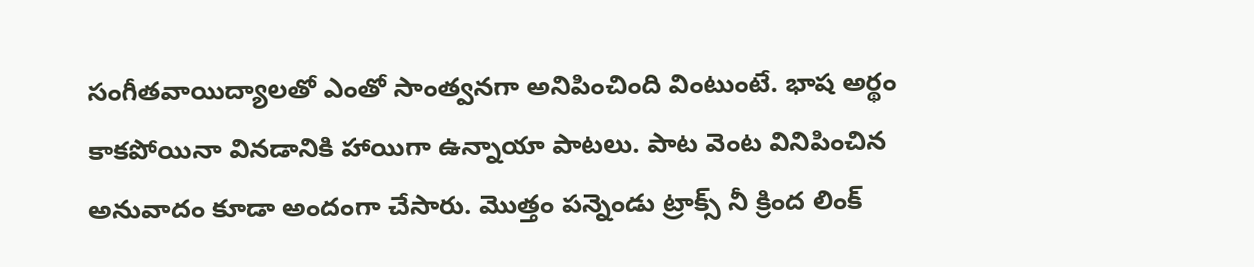సంగీతవాయిద్యాలతో ఎంతో సాంత్వనగా అనిపించింది వింటుంటే. భాష అర్థం కాకపోయినా వినడానికి హాయిగా ఉన్నాయా పాటలు. పాట వెంట వినిపించిన అనువాదం కూడా అందంగా చేసారు. మొత్తం పన్నెండు ట్రాక్స్ నీ క్రింద లింక్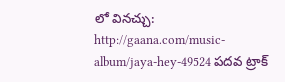లో వినచ్చు: http://gaana.com/music-album/jaya-hey-49524 పదవ ట్రాక్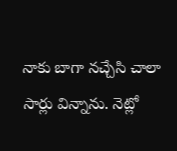నాకు బాగా నచ్చేసి చాలా సార్లు విన్నాను. నెట్లో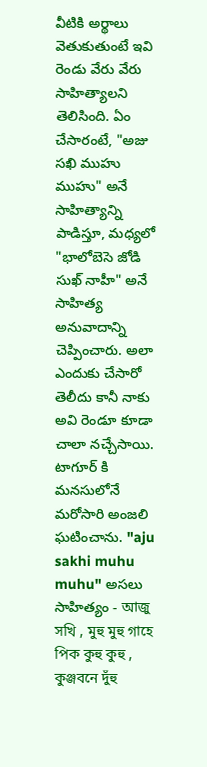వీటికి అర్థాలు వెతుకుతుంటే ఇవి రెండు వేరు వేరు సాహిత్యాలని తెలిసింది. ఏం చేసారంటే, "అజు సఖి ముహు ముహు" అనే సాహిత్యాన్ని పాడిస్తూ, మధ్యలో "భాలోబెసె జోడి సుఖ్ నాహీ" అనే సాహిత్య అనువాదాన్ని చెప్పించారు. అలా ఎందుకు చేసారో తెలీదు కానీ నాకు అవి రెండూ కూడా చాలా నచ్చేసాయి. టాగూర్ కి మనసులోనే మరోసారి అంజలి ఘటించాను. "aju sakhi muhu muhu" అసలు సాహిత్యం - আজু সখি , মুহু মুহু গাহে পিক কুহু কুহু , কুঞ্জবনে দুঁহু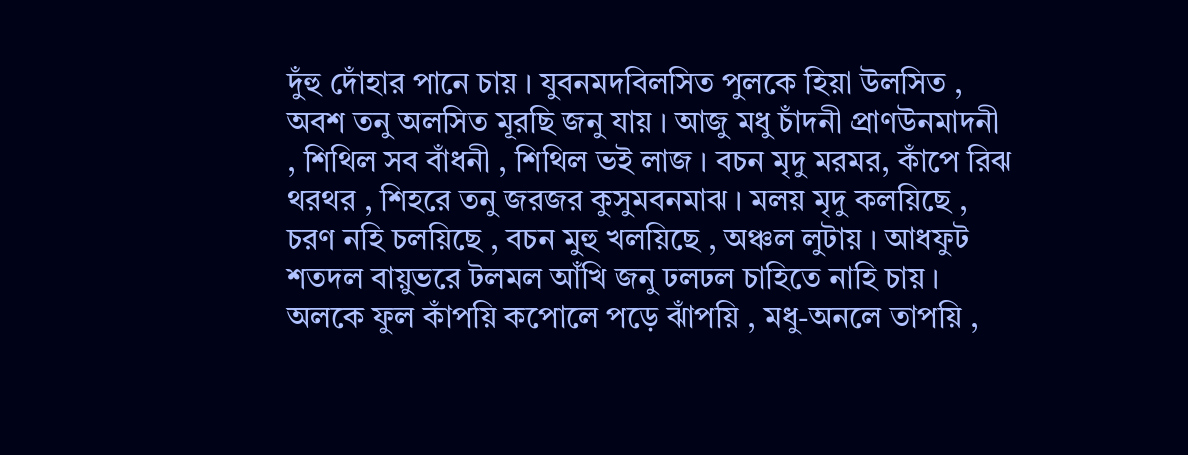দুঁহু দোঁহার পানে চায় । যুবনমদবিলসিত পুলকে হিয়া উলসিত , অবশ তনু অলসিত মূরছি জনু যায় । আজু মধু চাঁদনী প্রাণউনমাদনী , শিথিল সব বাঁধনী , শিথিল ভই লাজ । বচন মৃদু মরমর, কাঁপে রিঝ থরথর , শিহরে তনু জরজর কুসুমবনমাঝ । মলয় মৃদু কলয়িছে , চরণ নহি চলয়িছে , বচন মুহু খলয়িছে , অঞ্চল লুটায় । আধফুট শতদল বায়ুভরে টলমল আঁখি জনু ঢলঢল চাহিতে নাহি চায় । অলকে ফুল কাঁপয়ি কপোলে পড়ে ঝাঁপয়ি , মধু-অনলে তাপয়ি ,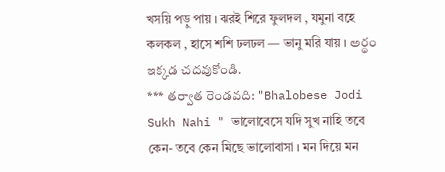খসয়ি পড়ু পায় । ঝরই শিরে ফুলদল , যমুনা বহে কলকল , হাসে শশি ঢলঢল — ভানু মরি যায় । అర్థం ఇక్కడ చదవుకోండి.
*** తర్వాత రెండవది: "Bhalobese Jodi Sukh Nahi " ভালোবেসে যদি সুখ নাহি তবে কেন- তবে কেন মিছে ভালোবাসা । মন দিয়ে মন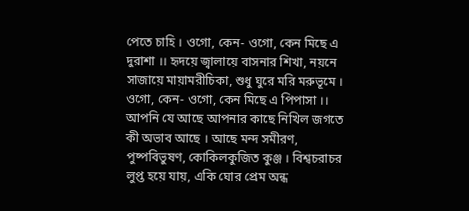পেতে চাহি । ওগো, কেন- ওগো, কেন মিছে এ দুরাশা ।। হৃদয়ে জ্বালায়ে বাসনার শিখা, নয়নে সাজায়ে মায়ামরীচিকা, শুধু ঘুরে মরি মরুভূমে । ওগো, কেন- ওগো, কেন মিছে এ পিপাসা ।। আপনি যে আছে আপনার কাছে নিখিল জগতে কী অভাব আছে । আছে মন্দ সমীরণ, পুষ্পবিভুষণ, কোকিলকুজিত কুঞ্জ । বিশ্বচরাচর লুপ্ত হয়ে যায়, একি ঘোর প্রেম অন্ধ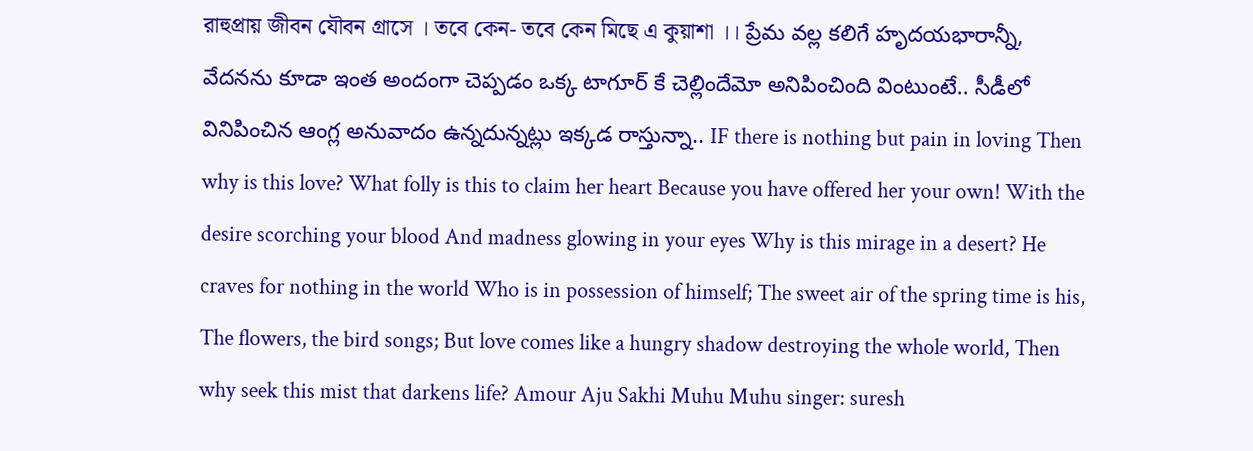রাহুপ্রায় জীবন যৌবন গ্রাসে । তবে কেন- তবে কেন মিছে এ কুয়াশা ।। ప్రేమ వల్ల కలిగే హృదయభారాన్నీ, వేదనను కూడా ఇంత అందంగా చెప్పడం ఒక్క టాగూర్ కే చెల్లిందేమో అనిపించింది వింటుంటే.. సీడీలో వినిపించిన ఆంగ్ల అనువాదం ఉన్నదున్నట్లు ఇక్కడ రాస్తున్నా.. IF there is nothing but pain in loving Then why is this love? What folly is this to claim her heart Because you have offered her your own! With the desire scorching your blood And madness glowing in your eyes Why is this mirage in a desert? He craves for nothing in the world Who is in possession of himself; The sweet air of the spring time is his, The flowers, the bird songs; But love comes like a hungry shadow destroying the whole world, Then why seek this mist that darkens life? Amour Aju Sakhi Muhu Muhu singer: suresh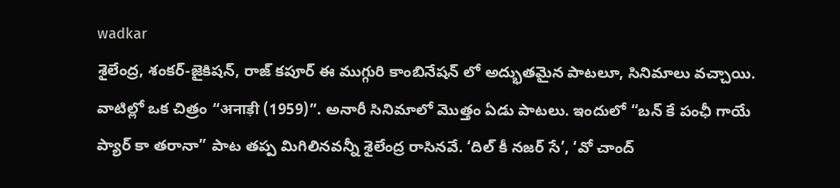wadkar
శైలేంద్ర, శంకర్-జైకిషన్, రాజ్ కపూర్ ఈ ముగ్గురి కాంబినేషన్ లో అద్భుతమైన పాటలూ, సినిమాలు వచ్చాయి. వాటిల్లో ఒక చిత్రం “अनाड़ी (1959)”. అనారీ సినిమాలో మొత్తం ఏడు పాటలు. ఇందులో “బన్ కే పంఛీ గాయే ప్యార్ కా తరానా” పాట తప్ప మిగిలినవన్నీ శైలేంద్ర రాసినవే. ‘దిల్ కీ నజర్ సే’, ‘వో చాంద్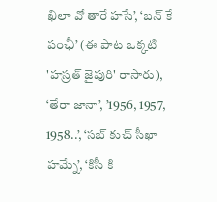ఖిలా వో తారే హసే’, ‘బన్ కే పంఛీ’ (ఈ పాట ఒక్కటి 'హస్రత్ జైపురి' రాసారు), ‘తేరా జానా’, ’1956, 1957, 1958..’, ‘సబ్ కుచ్ సీఖా హమ్నే’, ‘కిసీ కి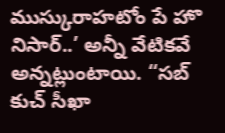ముస్కురాహటోం పే హొ నిసార్..’ అన్నీ వేటికవే అన్నట్లుంటాయి. “సబ్ కుచ్ సీఖా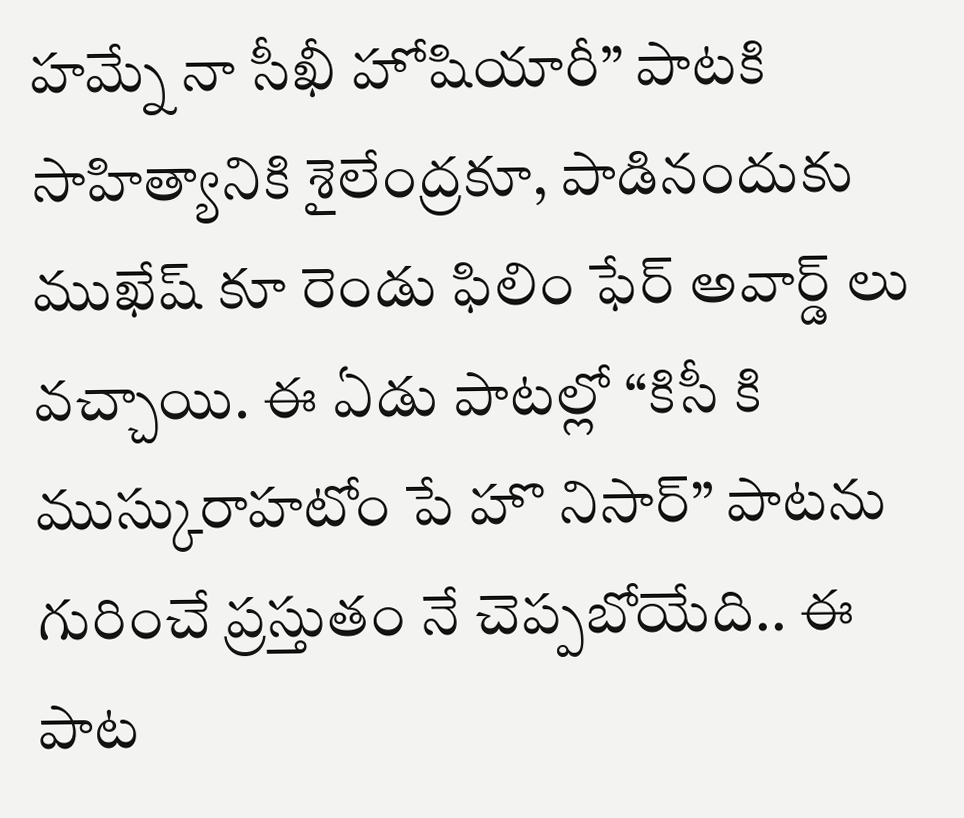హమ్నే నా సీఖీ హోషియారీ” పాటకి సాహిత్యానికి శైలేంద్రకూ, పాడినందుకు ముఖేష్ కూ రెండు ఫిలిం ఫేర్ అవార్డ్ లు వచ్చాయి. ఈ ఏడు పాటల్లో “కిసీ కి ముస్కురాహటోం పే హొ నిసార్” పాటను గురించే ప్రస్తుతం నే చెప్పబోయేది.. ఈ పాట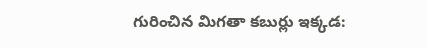గురించిన మిగతా కబుర్లు ఇక్కడ: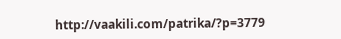http://vaakili.com/patrika/?p=3779